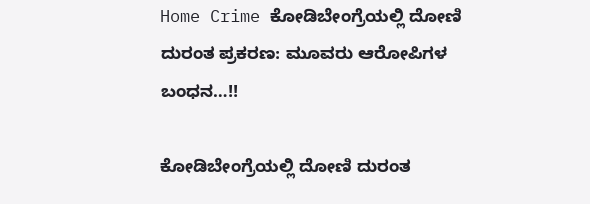Home Crime ಕೋಡಿಬೇಂಗ್ರೆಯಲ್ಲಿ ದೋಣಿ ದುರಂತ ಪ್ರಕರಣ: ಮೂವರು ಆರೋಪಿಗಳ ಬಂಧನ…!!

ಕೋಡಿಬೇಂಗ್ರೆಯಲ್ಲಿ ದೋಣಿ ದುರಂತ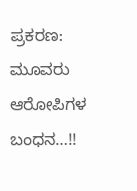ಪ್ರಕರಣ: ಮೂವರು ಆರೋಪಿಗಳ ಬಂಧನ…!!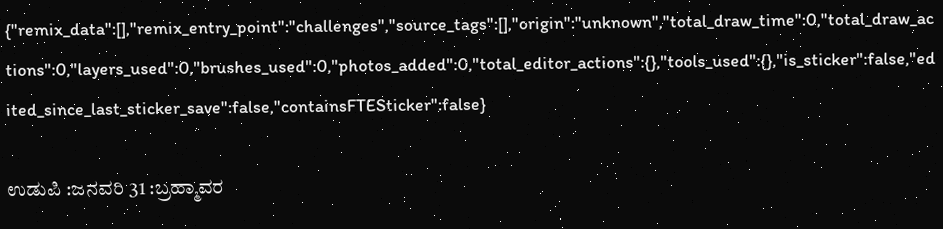{"remix_data":[],"remix_entry_point":"challenges","source_tags":[],"origin":"unknown","total_draw_time":0,"total_draw_actions":0,"layers_used":0,"brushes_used":0,"photos_added":0,"total_editor_actions":{},"tools_used":{},"is_sticker":false,"edited_since_last_sticker_save":false,"containsFTESticker":false}

ಉಡುಪಿ :ಜನವರಿ 31 :ಬ್ರಹ್ಮಾವರ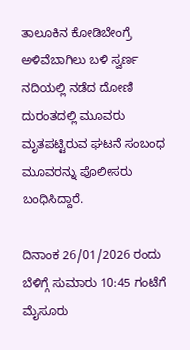ತಾಲೂಕಿನ ಕೋಡಿಬೇಂಗ್ರೆ ಅಳಿವೆಬಾಗಿಲು ಬಳಿ ಸ್ವರ್ಣ ನದಿಯಲ್ಲಿ ನಡೆದ ದೋಣಿ ದುರಂತದಲ್ಲಿ ಮೂವರು ಮೃತಪಟ್ಟಿರುವ ಘಟನೆ ಸಂಬಂಧ ಮೂವರನ್ನು ಪೊಲೀಸರು ಬಂಧಿಸಿದ್ದಾರೆ.

ದಿನಾಂಕ 26/01/2026 ರಂದು ಬೆಳಿಗ್ಗೆ ಸುಮಾರು 10:45 ಗಂಟೆಗೆ ಮೈಸೂರು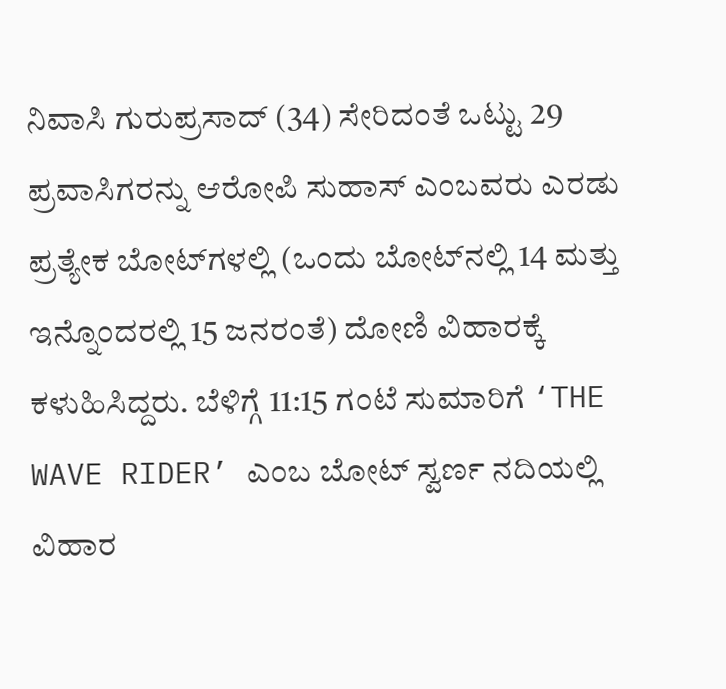ನಿವಾಸಿ ಗುರುಪ್ರಸಾದ್ (34) ಸೇರಿದಂತೆ ಒಟ್ಟು 29 ಪ್ರವಾಸಿಗರನ್ನು ಆರೋಪಿ ಸುಹಾಸ್ ಎಂಬವರು ಎರಡು ಪ್ರತ್ಯೇಕ ಬೋಟ್‌ಗಳಲ್ಲಿ (ಒಂದು ಬೋಟ್‌ನಲ್ಲಿ 14 ಮತ್ತು ಇನ್ನೊಂದರಲ್ಲಿ 15 ಜನರಂತೆ) ದೋಣಿ ವಿಹಾರಕ್ಕೆ ಕಳುಹಿಸಿದ್ದರು. ಬೆಳಿಗ್ಗೆ 11:15 ಗಂಟೆ ಸುಮಾರಿಗೆ ‘THE WAVE RIDER’ ಎಂಬ ಬೋಟ್ ಸ್ವರ್ಣ ನದಿಯಲ್ಲಿ ವಿಹಾರ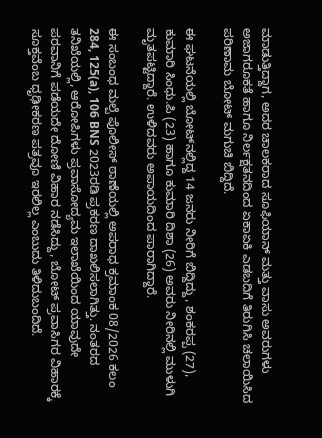ಮಾಡುತ್ತಿದ್ದಾಗ, ಅದರ ಚಾಲಕರಾದ ಸೂಫಿಯಾನ್ ಮತ್ತು ವಾಸು ಅವರುಗಳು ಅಜಾಗರೂಕತೆ ಹಾಗೂ ನಿರ್ಲಕ್ಷತನದಿಂದ ಏಕಾಏಕಿ ಎಡಬದಿಗೆ ತಿರುಗಿಸಿ ಚಲಾಯಿಸಿದ ಪರಿಣಾಮ ಬೋಟ್ ಮಗುಚಿ ಬಿದ್ದಿದೆ.

ಈ ಘಟನೆಯಲ್ಲಿ ಬೋಟ್‌ನಲ್ಲಿದ್ದ 14 ಜನರು ನೀರಿಗೆ ಬಿದ್ದಿದ್ದು, ಶಂಕರಪ್ಪ (27), ಕುಮಾರಿ ಸಿಂಧು.ಪಿ (23) ಹಾಗೂ ಕುಮಾರಿ ದಿಶಾ (26) ಅವರು ನೀರಿನಲ್ಲಿ ಮುಳುಗಿ ಮೃತಪಟ್ಟಿದ್ದಾರೆ. ಉಳಿದವರು ಅಪಾಯದಿಂದ ಪಾರಾಗಿದ್ದಾರೆ.

ಈ ಸಂಬಂಧ ಮಲ್ಪೆ ಪೊಲೀಸ್ ಠಾಣೆಯಲ್ಲಿ ಅಪರಾಧ ಕ್ರಮಾಂಕ 08/2026 ಕಲಂ 284, 125(a), 106 BNS 2023ರಡಿ ಪ್ರಕರಣ ದಾಖಲಿಸಲಾಗಿತ್ತು. ನಂತರದ ತನಿಖೆಯಲ್ಲಿ, ಆರೋಪಿಗಳು ಪ್ರವಾಸೋದ್ಯಮ ಇಲಾಖೆಯಿಂದ ಯಾವುದೇ ಪರವಾನಿಗೆ ಪಡೆಯದೇ ದೋಣಿ ವಿಹಾರ ನಡೆಸಿದ್ದು, ಬೋಟ್ ಪ್ರವಾಸಿಗರ ವಿಹಾರಕ್ಕೆ ಸೂಕ್ತವೆಂಬ ಧೃಢೀಕರಣ ಪತ್ರವೂ ಇರಲಿಲ್ಲ ಎಂಬುದು ತಿಳಿದುಬಂದಿದೆ.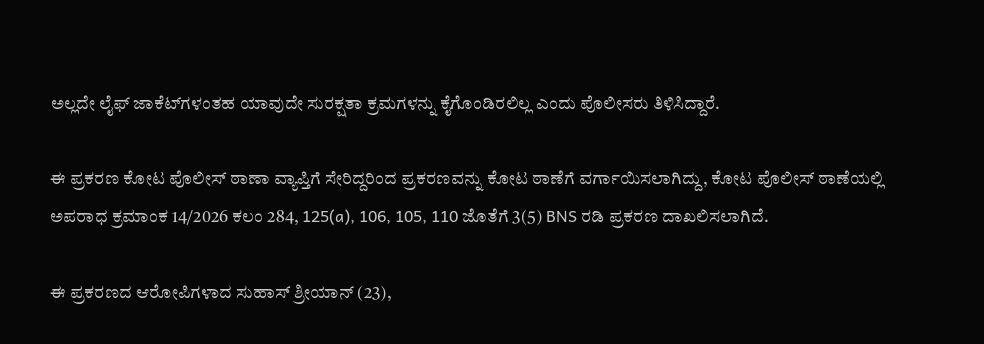ಅಲ್ಲದೇ ಲೈಫ್ ಜಾಕೆಟ್‌ಗಳಂತಹ ಯಾವುದೇ ಸುರಕ್ಷತಾ ಕ್ರಮಗಳನ್ನು ಕೈಗೊಂಡಿರಲಿಲ್ಲ ಎಂದು ಪೊಲೀಸರು ತಿಳಿಸಿದ್ದಾರೆ.

ಈ ಪ್ರಕರಣ ಕೋಟ ಪೊಲೀಸ್ ಠಾಣಾ ವ್ಯಾಪ್ತಿಗೆ ಸೇರಿದ್ದರಿಂದ ಪ್ರಕರಣವನ್ನು ಕೋಟ ಠಾಣೆಗೆ ವರ್ಗಾಯಿಸಲಾಗಿದ್ದು, ಕೋಟ ಪೊಲೀಸ್ ಠಾಣೆಯಲ್ಲಿ ಅಪರಾಧ ಕ್ರಮಾಂಕ 14/2026 ಕಲಂ 284, 125(a), 106, 105, 110 ಜೊತೆಗೆ 3(5) BNS ರಡಿ ಪ್ರಕರಣ ದಾಖಲಿಸಲಾಗಿದೆ.

ಈ ಪ್ರಕರಣದ ಆರೋಪಿಗಳಾದ ಸುಹಾಸ್ ಶ್ರೀಯಾನ್ (23),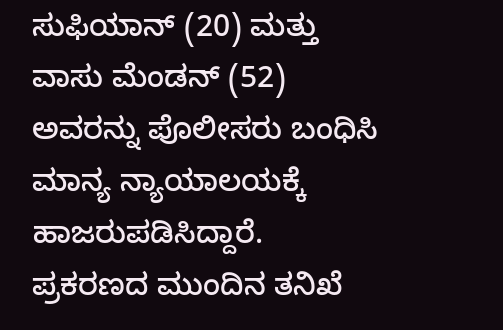ಸುಫಿಯಾನ್ (20) ಮತ್ತು ವಾಸು ಮೆಂಡನ್ (52) ಅವರನ್ನು ಪೊಲೀಸರು ಬಂಧಿಸಿ ಮಾನ್ಯ ನ್ಯಾಯಾಲಯಕ್ಕೆ ಹಾಜರುಪಡಿಸಿದ್ದಾರೆ. ಪ್ರಕರಣದ ಮುಂದಿನ ತನಿಖೆ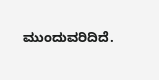ಮುಂದುವರಿದಿದೆ.